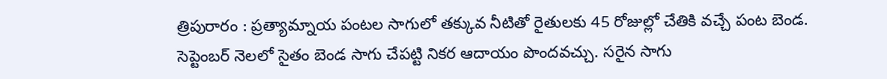త్రిపురారం : ప్రత్యామ్నాయ పంటల సాగులో తక్కువ నీటితో రైతులకు 45 రోజుల్లో చేతికి వచ్చే పంట బెండ. సెప్టెంబర్ నెలలో సైతం బెండ సాగు చేపట్టి నికర ఆదాయం పొందవచ్చు. సరైన సాగు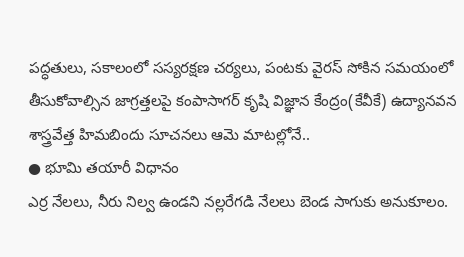పద్ధతులు, సకాలంలో సస్యరక్షణ చర్యలు, పంటకు వైరస్ సోకిన సమయంలో తీసుకోవాల్సిన జాగ్రత్తలపై కంపాసాగర్ కృషి విజ్ఞాన కేంద్రం(కేవీకే) ఉద్యానవన శాస్త్రవేత్త హిమబిందు సూచనలు ఆమె మాటల్లోనే..
● భూమి తయారీ విధానం
ఎర్ర నేలలు, నీరు నిల్వ ఉండని నల్లరేగడి నేలలు బెండ సాగుకు అనుకూలం.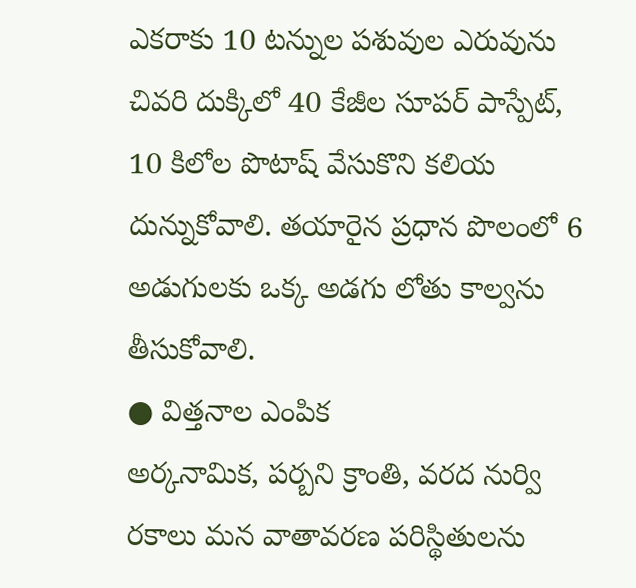ఎకరాకు 10 టన్నుల పశువుల ఎరువును చివరి దుక్కిలో 40 కేజీల సూపర్ పాస్పేట్, 10 కిలోల పొటాష్ వేసుకొని కలియ దున్నుకోవాలి. తయారైన ప్రధాన పొలంలో 6 అడుగులకు ఒక్క అడగు లోతు కాల్వను తీసుకోవాలి.
● విత్తనాల ఎంపిక
అర్కనామిక, పర్బని క్రాంతి, వరద నుర్వి రకాలు మన వాతావరణ పరిస్థితులను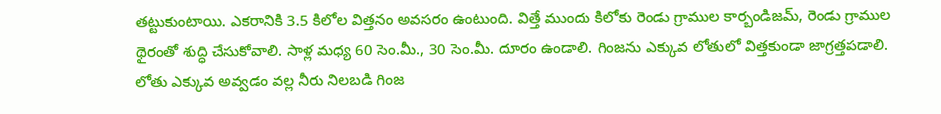తట్టుకుంటాయి. ఎకరానికి 3.5 కిలోల విత్తనం అవసరం ఉంటుంది. విత్తే ముందు కిలోకు రెండు గ్రాముల కార్బండిజమ్, రెండు గ్రాముల థైరంతో శుద్ధి చేసుకోవాలి. సాళ్ల మధ్య 60 సెం.మీ., 30 సెం.మీ. దూరం ఉండాలి. గింజను ఎక్కువ లోతులో విత్తకుండా జాగ్రత్తపడాలి. లోతు ఎక్కువ అవ్వడం వల్ల నీరు నిలబడి గింజ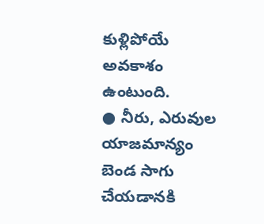కుళ్లిపోయే అవకాశం ఉంటుంది.
● నీరు, ఎరువుల యాజమాన్యం
బెండ సాగు చేయడానకి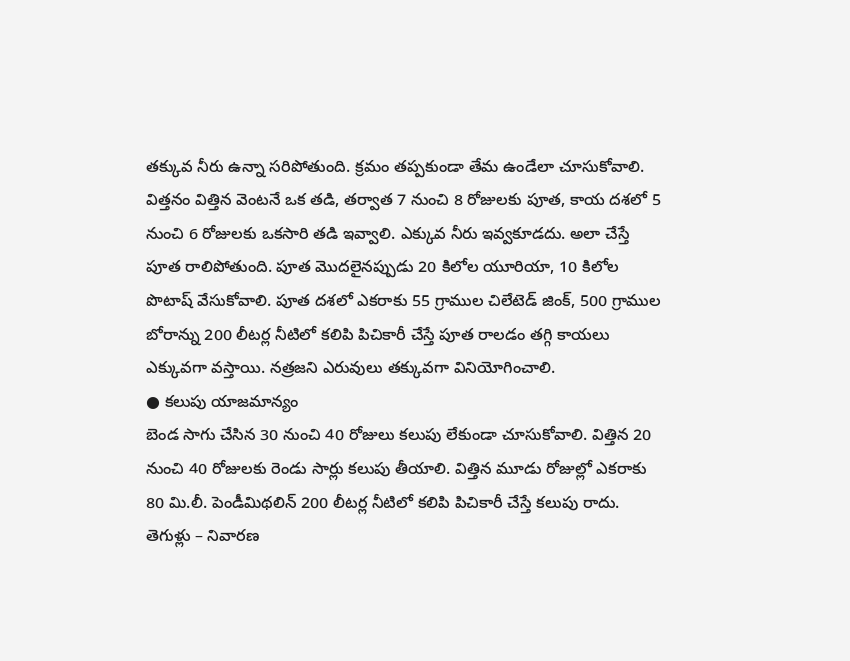తక్కువ నీరు ఉన్నా సరిపోతుంది. క్రమం తప్పకుండా తేమ ఉండేలా చూసుకోవాలి. విత్తనం విత్తిన వెంటనే ఒక తడి, తర్వాత 7 నుంచి 8 రోజులకు పూత, కాయ దశలో 5 నుంచి 6 రోజులకు ఒకసారి తడి ఇవ్వాలి. ఎక్కువ నీరు ఇవ్వకూడదు. అలా చేస్తే పూత రాలిపోతుంది. పూత మొదలైనప్పుడు 20 కిలోల యూరియా, 10 కిలోల పొటాష్ వేసుకోవాలి. పూత దశలో ఎకరాకు 55 గ్రాముల చిలేటెడ్ జింక్, 500 గ్రాముల బోరాన్ను 200 లీటర్ల నీటిలో కలిపి పిచికారీ చేస్తే పూత రాలడం తగ్గి కాయలు ఎక్కువగా వస్తాయి. నత్రజని ఎరువులు తక్కువగా వినియోగించాలి.
● కలుపు యాజమాన్యం
బెండ సాగు చేసిన 30 నుంచి 40 రోజులు కలుపు లేకుండా చూసుకోవాలి. విత్తిన 20 నుంచి 40 రోజులకు రెండు సార్లు కలుపు తీయాలి. విత్తిన మూడు రోజుల్లో ఎకరాకు 80 మి.లీ. పెండీమిథలిన్ 200 లీటర్ల నీటిలో కలిపి పిచికారీ చేస్తే కలుపు రాదు.
తెగుళ్లు – నివారణ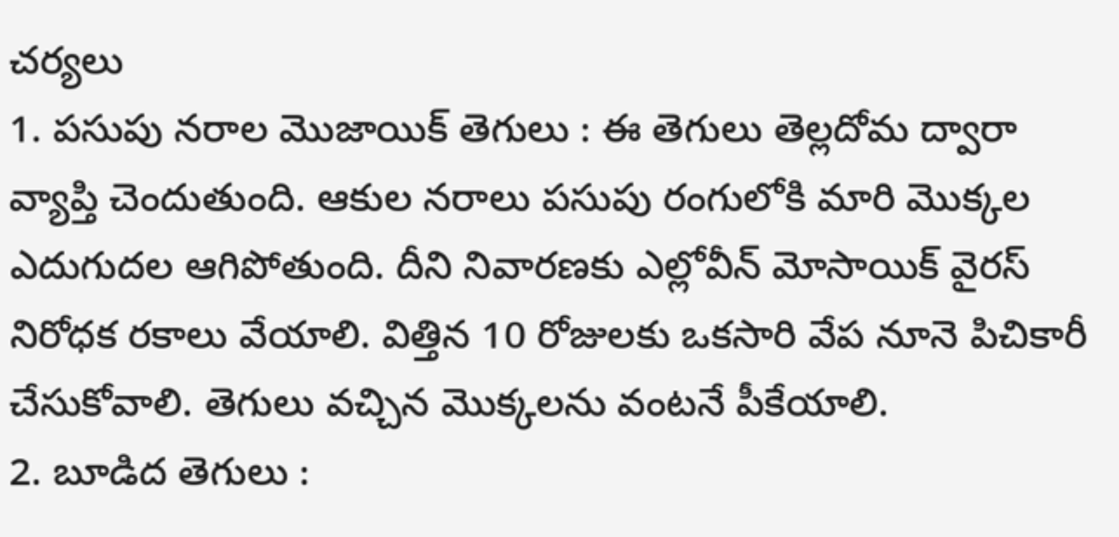చర్యలు
1. పసుపు నరాల మొజాయిక్ తెగులు : ఈ తెగులు తెల్లదోమ ద్వారా వ్యాప్తి చెందుతుంది. ఆకుల నరాలు పసుపు రంగులోకి మారి మొక్కల ఎదుగుదల ఆగిపోతుంది. దీని నివారణకు ఎల్లోవీన్ మోసాయిక్ వైరస్ నిరోధక రకాలు వేయాలి. విత్తిన 10 రోజులకు ఒకసారి వేప నూనె పిచికారీ చేసుకోవాలి. తెగులు వచ్చిన మొక్కలను వంటనే పీకేయాలి.
2. బూడిద తెగులు :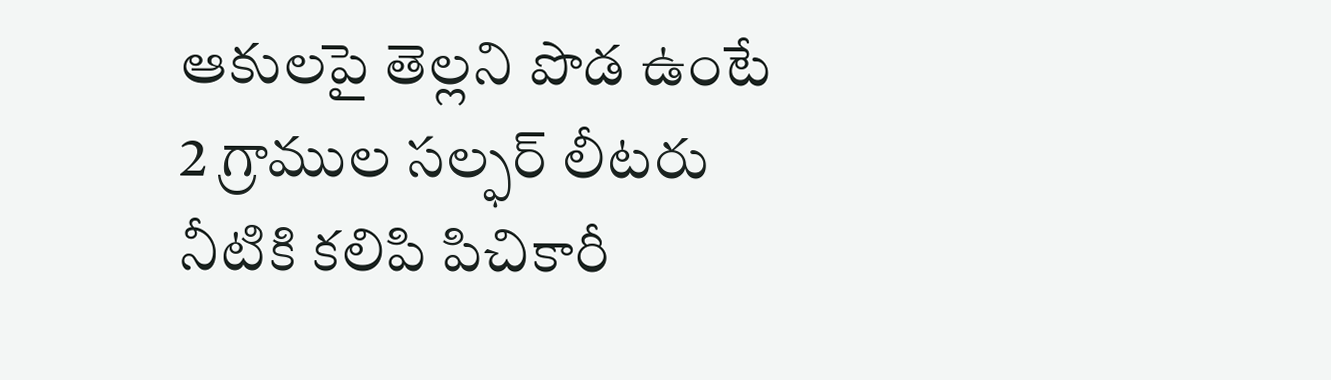ఆకులపై తెల్లని పొడ ఉంటే 2 గ్రాముల సల్ఫర్ లీటరు నీటికి కలిపి పిచికారీ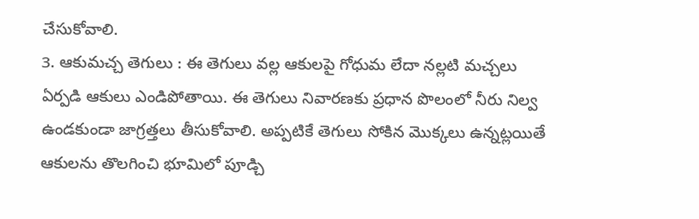చేసుకోవాలి.
3. ఆకుమచ్చ తెగులు : ఈ తెగులు వల్ల ఆకులపై గోధుమ లేదా నల్లటి మచ్చలు ఏర్పడి ఆకులు ఎండిపోతాయి. ఈ తెగులు నివారణకు ప్రధాన పొలంలో నీరు నిల్వ ఉండకుండా జాగ్రత్తలు తీసుకోవాలి. అప్పటికే తెగులు సోకిన మొక్కలు ఉన్నట్లయితే ఆకులను తొలగించి భూమిలో పూడ్చి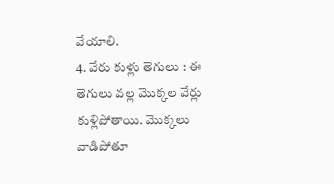వేయాలి.
4. వేరు కుళ్లు తెగులు : ఈ తెగులు వల్ల మొక్కల వేర్లు కుళ్లిపోతాయి. మొక్కలు వాడిపోతూ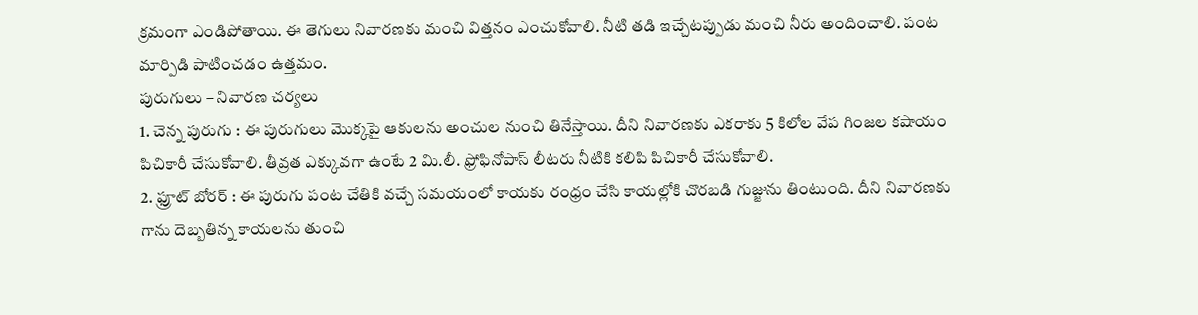క్రమంగా ఎండిపోతాయి. ఈ తెగులు నివారణకు మంచి విత్తనం ఎంచుకోవాలి. నీటి తడి ఇచ్చేటప్పుడు మంచి నీరు అందించాలి. పంట మార్పిడి పాటించడం ఉత్తమం.
పురుగులు – నివారణ చర్యలు
1. చెన్న పురుగు : ఈ పురుగులు మొక్కపై ఆకులను అంచుల నుంచి తినేస్తాయి. దీని నివారణకు ఎకరాకు 5 కిలోల వేప గింజల కషాయం పిచికారీ చేసుకోవాలి. తీవ్రత ఎక్కువగా ఉంటే 2 మి.లీ. ఫ్రోఫినోపాస్ లీటరు నీటికి కలిపి పిచికారీ చేసుకోవాలి.
2. ఫ్రూట్ బోరర్ : ఈ పురుగు పంట చేతికి వచ్చే సమయంలో కాయకు రంధ్రం చేసి కాయల్లోకి చొరబడి గుజ్జును తింటుంది. దీని నివారణకు గాను దెబ్బతిన్న కాయలను తుంచి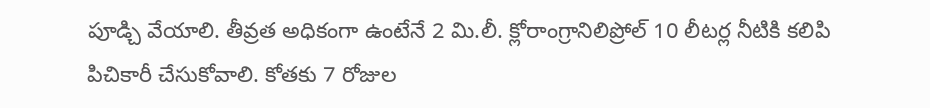పూడ్చి వేయాలి. తీవ్రత అధికంగా ఉంటేనే 2 మి.లీ. క్లోరాంగ్రానిలిప్రోల్ 10 లీటర్ల నీటికి కలిపి పిచికారీ చేసుకోవాలి. కోతకు 7 రోజుల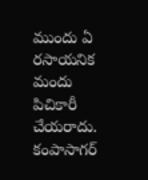ముందు ఏ రసాయనిక మందు పిచికారీ చేయరాదు.
కంపాసాగర్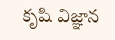కృషి విజ్ఞాన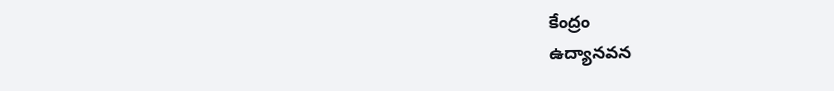కేంద్రం
ఉద్యానవన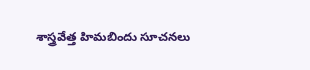శాస్త్రవేత్త హిమబిందు సూచనలు